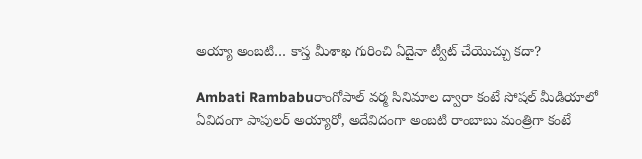అయ్యా అంబటి… కాస్త మీశాఖ గురించి ఏదైనా ట్వీట్‌ చేయొచ్చు కదా?

Ambati Rambabuరాంగోపాల్ వర్మ సినిమాల ద్వారా కంటే సోషల్ మీడియాలో ఏవిదంగా పాపులర్ అయ్యారో, అదేవిదంగా అంబటి రాంబాబు మంత్రిగా కంటే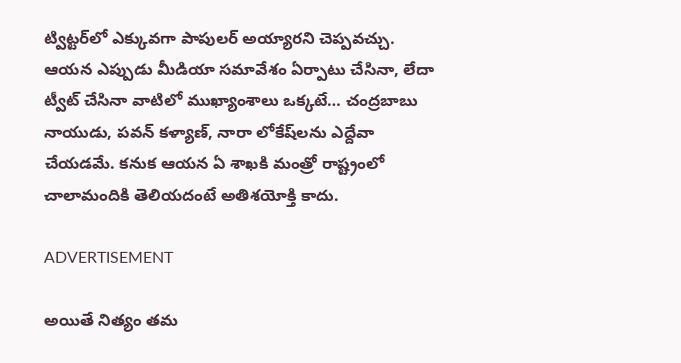ట్విట్టర్‌లో ఎక్కువగా పాపులర్ అయ్యారని చెప్పవచ్చు. ఆయన ఎప్పుడు మీడియా సమావేశం ఏర్పాటు చేసినా, లేదా ట్వీట్‌ చేసినా వాటిలో ముఖ్యాంశాలు ఒక్కటే… చంద్రబాబు నాయుడు, పవన్‌ కళ్యాణ్‌, నారా లోకేష్‌లను ఎద్దేవా చేయడమే. కనుక ఆయన ఏ శాఖకి మంత్రో రాష్ట్రంలో చాలామందికి తెలియదంటే అతిశయోక్తి కాదు.

ADVERTISEMENT

అయితే నిత్యం తమ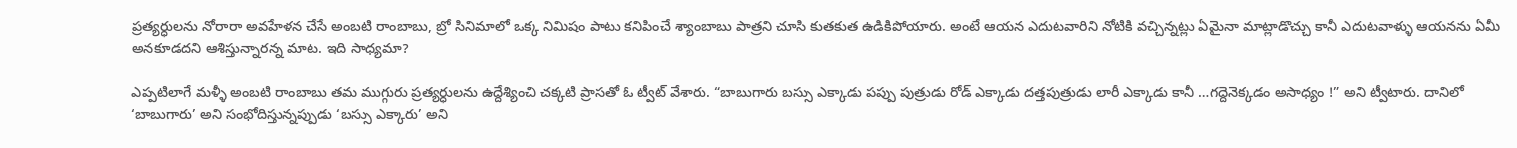ప్రత్యర్ధులను నోరారా అవహేళన చేసే అంబటి రాంబాబు, బ్రో సినిమాలో ఒక్క నిమిషం పాటు కనిపించే శ్యాంబాబు పాత్రని చూసి కుతకుత ఉడికిపోయారు. అంటే ఆయన ఎదుటవారిని నోటికి వచ్చిన్నట్లు ఏమైనా మాట్లాడొచ్చు కానీ ఎదుటవాళ్ళు ఆయనను ఏమీ అనకూడదని ఆశిస్తున్నారన్న మాట. ఇది సాధ్యమా?

ఎప్పటిలాగే మళ్ళీ అంబటి రాంబాబు తమ ముగ్గురు ప్రత్యర్ధులను ఉద్దేశ్యించి చక్కటి ప్రాసతో ఓ ట్వీట్‌ వేశారు. “బాబుగారు బస్సు ఎక్కాడు పప్పు పుత్రుడు రోడ్ ఎక్కాడు దత్తపుత్రుడు లారీ ఎక్కాడు కానీ …గద్దెనెక్కడం అసాధ్యం !” అని ట్వీటారు. దానిలో ‘బాబుగారు’ అని సంభోదిస్తున్నప్పుడు ‘బస్సు ఎక్కారు’ అని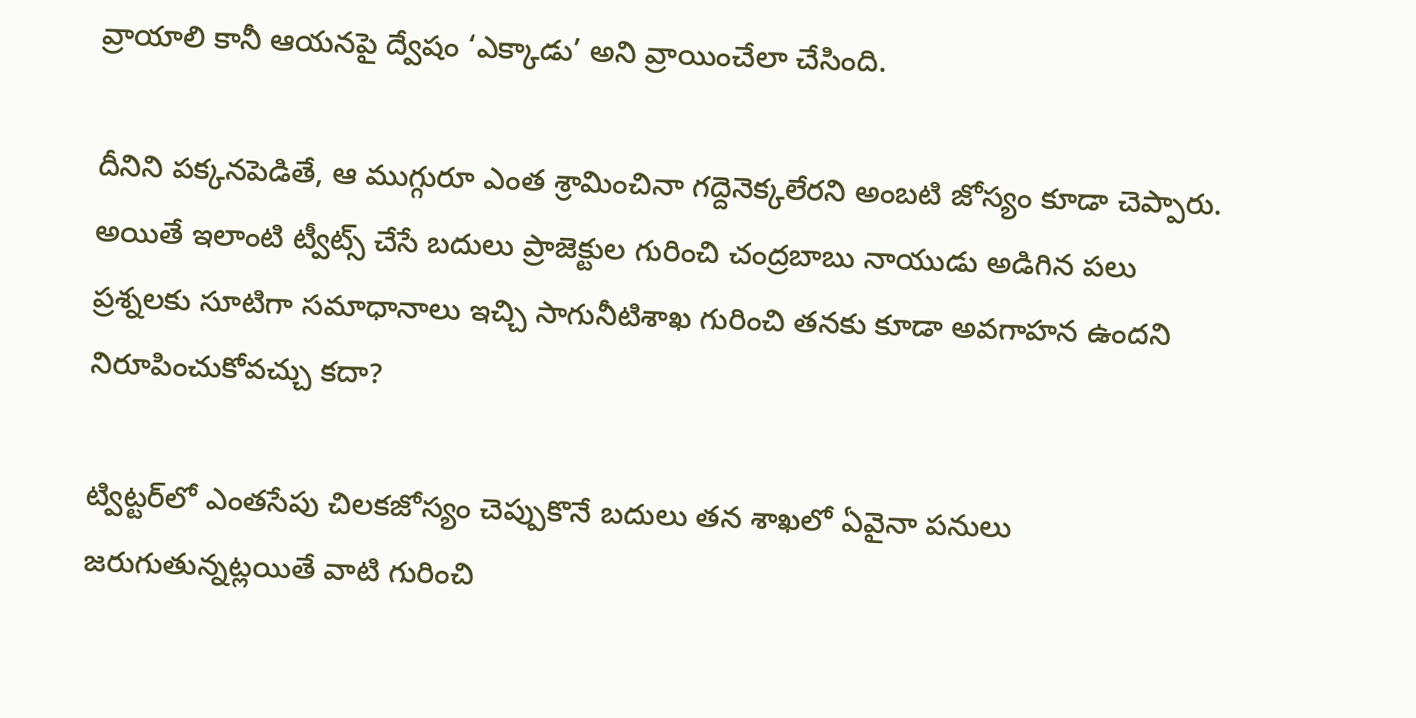వ్రాయాలి కానీ ఆయనపై ద్వేషం ‘ఎక్కాడు’ అని వ్రాయించేలా చేసింది.

దీనిని పక్కనపెడితే, ఆ ముగ్గురూ ఎంత శ్రామించినా గద్దెనెక్కలేరని అంబటి జోస్యం కూడా చెప్పారు. అయితే ఇలాంటి ట్వీట్స్ చేసే బదులు ప్రాజెక్టుల గురించి చంద్రబాబు నాయుడు అడిగిన పలు ప్రశ్నలకు సూటిగా సమాధానాలు ఇచ్చి సాగునీటిశాఖ గురించి తనకు కూడా అవగాహన ఉందని నిరూపించుకోవచ్చు కదా?

ట్విట్టర్‌లో ఎంతసేపు చిలకజోస్యం చెప్పుకొనే బదులు తన శాఖలో ఏవైనా పనులు జరుగుతున్నట్లయితే వాటి గురించి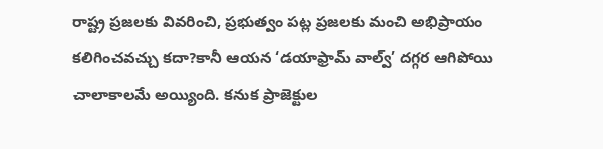రాష్ట్ర ప్రజలకు వివరించి, ప్రభుత్వం పట్ల ప్రజలకు మంచి అభిప్రాయం కలిగించవచ్చు కదా?కానీ ఆయన ‘డయాఫ్రామ్ వాల్వ్’ దగ్గర ఆగిపోయి చాలాకాలమే అయ్యింది. కనుక ప్రాజెక్టుల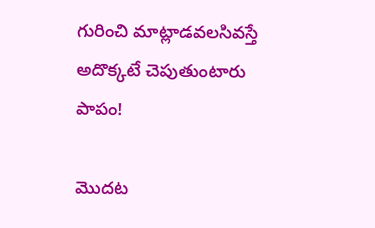గురించి మాట్లాడవలసివస్తే అదొక్కటే చెపుతుంటారు పాపం!

మొదట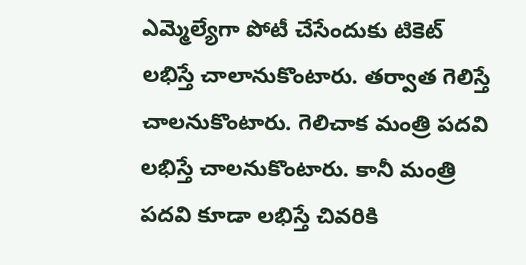ఎమ్మెల్యేగా పోటీ చేసేందుకు టికెట్‌ లభిస్తే చాలానుకొంటారు. తర్వాత గెలిస్తే చాలనుకొంటారు. గెలిచాక మంత్రి పదవి లభిస్తే చాలనుకొంటారు. కానీ మంత్రి పదవి కూడా లభిస్తే చివరికి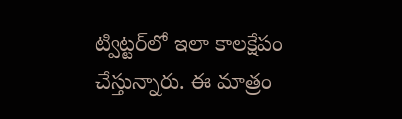ట్విట్టర్‌లో ఇలా కాలక్షేపం చేస్తున్నారు. ఈ మాత్రం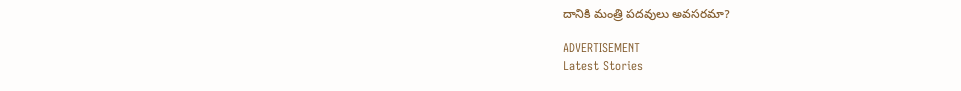దానికి మంత్రి పదవులు అవసరమా?

ADVERTISEMENT
Latest Stories